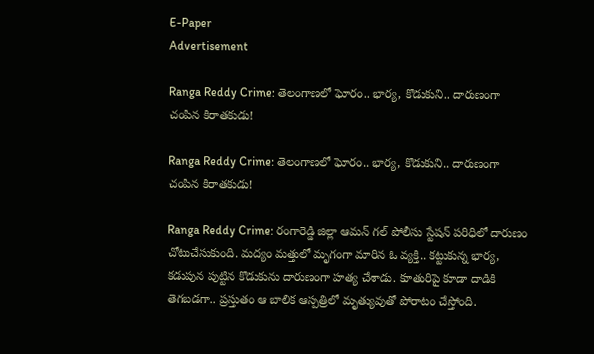E-Paper
Advertisement

Ranga Reddy Crime: తెలంగాణలో ఘోరం.. భార్య, కొడుకుని.. దారుణంగా చంపిన కిరాతకుడు!

Ranga Reddy Crime: తెలంగాణలో ఘోరం.. భార్య, కొడుకుని.. దారుణంగా చంపిన కిరాతకుడు!

Ranga Reddy Crime: రంగారెడ్డి జిల్లా ఆమన్ గల్ పోలీసు స్టేషన్ పరిధిలో దారుణం చోటుచేసుకుంది. మద్యం మత్తులో మృగంగా మారిన ఓ వ్యక్తి.. కట్టుకున్న భార్య, కడుపున పుట్టిన కొడుకును దారుణంగా హత్య చేశాడు. కూతురిపై కూడా దాడికి తెగబడగా.. ప్రస్తుతం ఆ బాలిక ఆస్పత్రిలో మృత్యువుతో పోరాటం చేస్తోంది.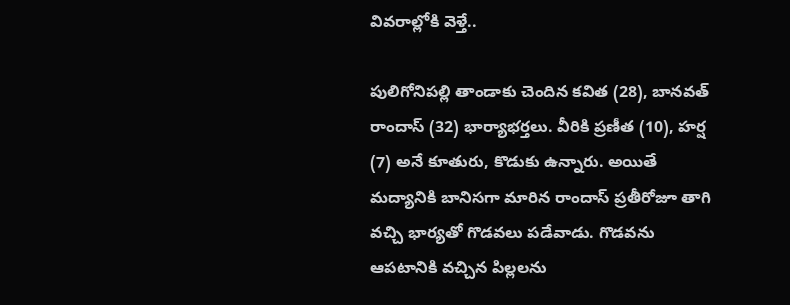వివరాల్లోకి వెళ్తే..

పులిగోనిపల్లి తాండాకు చెందిన కవిత (28), బానవత్ రాందాస్ (32) భార్యాభర్తలు. వీరికి ప్రణీత (10), హర్ష (7) అనే కూతురు, కొడుకు ఉన్నారు. అయితే మద్యానికి బానిసగా మారిన రాందాస్ ప్రతీరోజూ తాగి వచ్చి భార్యతో గొడవలు పడేవాడు. గొడవను ఆపటానికి వచ్చిన పిల్లలను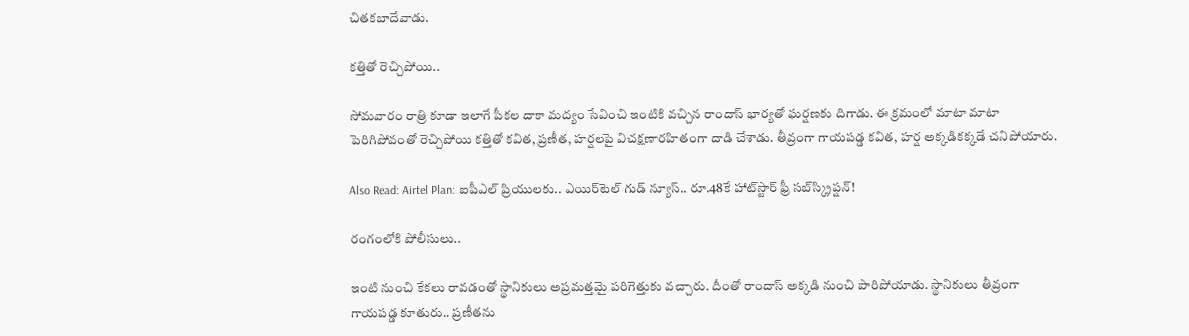చితకబాదేవాడు.

కత్తితో రెచ్చిపోయి..

సోమవారం రాత్రి కూడా ఇలాగే పీకల దాకా మద్యం సేవించి ఇంటికి వచ్చిన రాందాస్ భార్యతో ఘర్షణకు దిగాడు. ఈ క్రమంలో మాటా మాటా పెరిగిపోవంతో రెచ్చిపోయి కత్తితో కవిత, ప్రణీత, హర్షలపై విచక్షణారహితంగా దాడి చేశాడు. తీవ్రంగా గాయపడ్డ కవిత, హర్ష అక్కడికక్కడే చనిపోయారు.

Also Read: Airtel Plan: ఐపీఎల్ ప్రియులకు.. ఎయిర్‌టెల్ గుడ్ న్యూస్.. రూ.48కే హాట్‌స్టార్ ఫ్రీ సబ్‌స్క్రిప్షన్!

రంగంలోకి పోలీసులు..

ఇంటి నుంచి కేకలు రావడంతో స్థానికులు అప్రమత్తమై పరిగెత్తుకు వచ్చారు. దీంతో రాందాస్ అక్కడి నుంచి పారిపోయాడు. స్థానికులు తీవ్రంగా గాయపడ్డ కూతురు.. ప్రణీతను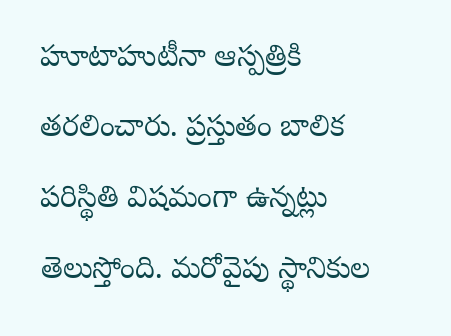హూటాహుటీనా ఆస్పత్రికి తరలించారు. ప్రస్తుతం బాలిక పరిస్థితి విషమంగా ఉన్నట్లు తెలుస్తోంది. మరోవైపు స్థానికుల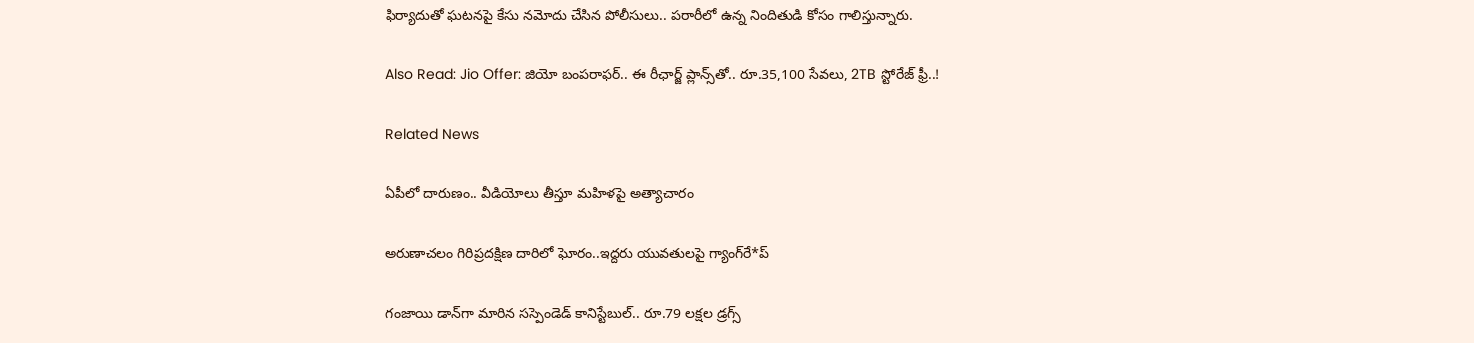ఫిర్యాదుతో ఘటనపై కేసు నమోదు చేసిన పోలీసులు.. పరారీలో ఉన్న నిందితుడి కోసం గాలిస్తున్నారు.

Also Read: Jio Offer: జియో బంపరాఫర్.. ఈ రీఛార్జ్ ప్లాన్స్‌తో.. రూ.35,100 సేవలు, 2TB స్టోరేజ్ ఫ్రీ..!

Related News

ఏపీలో దారుణం.. వీడియోలు తీస్తూ మ‌హిళ‌పై అత్యాచారం

అరుణాచలం గిరిప్రదక్షిణ దారిలో ఘోరం..ఇద్దరు యువతులపై గ్యాంగ్‌రే*ప్

గంజాయి డాన్‌గా మారిన సస్పెండెడ్ కానిస్టేబుల్.. రూ.79 లక్షల డ్రగ్స్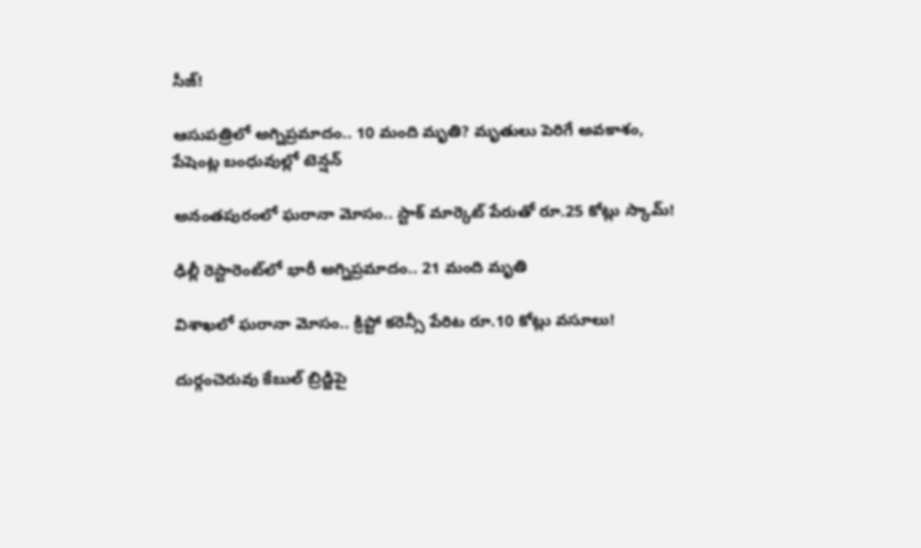సీజ్!

ఆసుపత్రిలో అగ్నిప్రమాదం.. 10 మంది మృతి? మృతులు పెరిగే అవకాశం, పేషెంట్ల బంధువుల్లో టెన్షన్

అనంతపురంలో ఘరానా మోసం.. స్టాక్ మార్కెట్ పేరుతో రూ.25 కోట్లు స్కామ్!

ఢిల్లీ రెస్టారెంట్‌లో భారీ అగ్నిప్రమాదం.. 21 మంది మృతి

విశాఖలో ఘరానా మోసం.. క్రిప్టో కరెన్సీ పేరిట రూ.10 కోట్లు వసూలు!

దుర్గంచెరువు కేబుల్ బ్రిడ్జిపై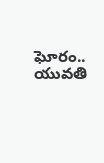ఘోరం.. యువతి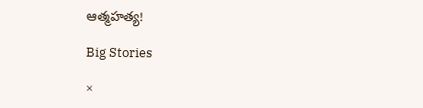ఆత్మహత్య!

Big Stories

×